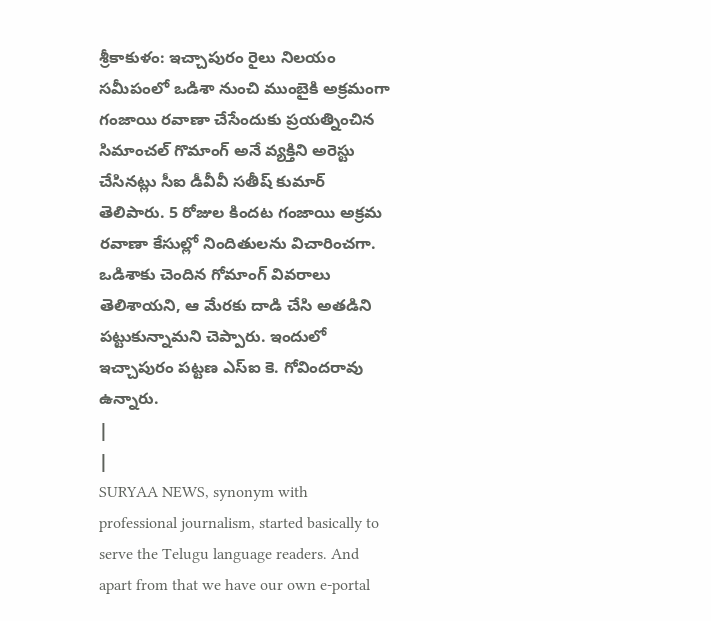శ్రీకాకుళం: ఇచ్చాపురం రైలు నిలయం సమీపంలో ఒడిశా నుంచి ముంబైకి అక్రమంగా గంజాయి రవాణా చేసేందుకు ప్రయత్నించిన సిమాంచల్ గొమాంగ్ అనే వ్యక్తిని అరెస్టు చేసినట్లు సీఐ డీవీవీ సతీష్ కుమార్ తెలిపారు. 5 రోజుల కిందట గంజాయి అక్రమ రవాణా కేసుల్లో నిందితులను విచారించగా. ఒడిశాకు చెందిన గోమాంగ్ వివరాలు తెలిశాయని, ఆ మేరకు దాడి చేసి అతడిని పట్టుకున్నామని చెప్పారు. ఇందులో ఇచ్చాపురం పట్టణ ఎస్ఐ కె. గోవిందరావు ఉన్నారు.
|
|
SURYAA NEWS, synonym with professional journalism, started basically to serve the Telugu language readers. And apart from that we have our own e-portal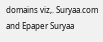domains viz,. Suryaa.com and Epaper Suryaa